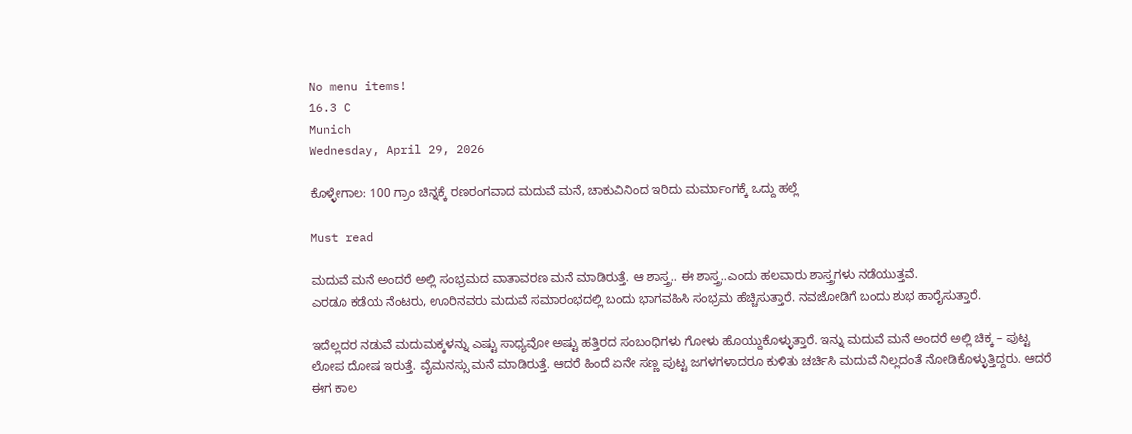No menu items!
16.3 C
Munich
Wednesday, April 29, 2026

ಕೊಳ್ಳೇಗಾಲ: 100 ಗ್ರಾಂ ಚಿನ್ನಕ್ಕೆ ರಣರಂಗವಾದ ಮದುವೆ ಮನೆ, ಚಾಕುವಿನಿಂದ ಇರಿದು ಮರ್ಮಾಂಗಕ್ಕೆ ಒದ್ದು ಹಲ್ಲೆ

Must read

ಮದುವೆ ಮನೆ ಅಂದರೆ ಅಲ್ಲಿ ಸಂಭ್ರಮದ ವಾತಾವರಣ ಮನೆ ಮಾಡಿರುತ್ತೆ. ಆ ಶಾಸ್ತ್ರ.. ಈ ಶಾಸ್ತ್ರ..ಎಂದು ಹಲವಾರು ಶಾಸ್ತ್ರಗಳು ನಡೆಯುತ್ತವೆ.
ಎರಡೂ ಕಡೆಯ ನೆಂಟರು, ಊರಿನವರು ಮದುವೆ ಸಮಾರಂಭದಲ್ಲಿ ಬಂದು ಭಾಗವಹಿಸಿ ಸಂಭ್ರಮ ಹೆಚ್ಚಿಸುತ್ತಾರೆ. ನವಜೋಡಿಗೆ ಬಂದು ಶುಭ ಹಾರೈಸುತ್ತಾರೆ.

ಇದೆಲ್ಲದರ ನಡುವೆ ಮದುಮಕ್ಕಳನ್ನು ಎಷ್ಟು ಸಾಧ್ಯವೋ ಅಷ್ಟು ಹತ್ತಿರದ ಸಂಬಂಧಿಗಳು ಗೋಳು ಹೊಯ್ದುಕೊಳ್ಳುತ್ತಾರೆ. ಇನ್ನು ಮದುವೆ ಮನೆ ಅಂದರೆ ಅಲ್ಲಿ ಚಿಕ್ಕ – ಪುಟ್ಟ ಲೋಪ ದೋಷ ಇರುತ್ತೆ. ವೈಮನಸ್ಸು ಮನೆ ಮಾಡಿರುತ್ತೆ. ಆದರೆ ಹಿಂದೆ ಏನೇ ಸಣ್ಣ ಪುಟ್ಟ ಜಗಳಗಳಾದರೂ ಕುಳಿತು ಚರ್ಚಿಸಿ ಮದುವೆ ನಿಲ್ಲದಂತೆ ನೋಡಿಕೊಳ್ಳುತ್ತಿದ್ದರು. ಆದರೆ ಈಗ ಕಾಲ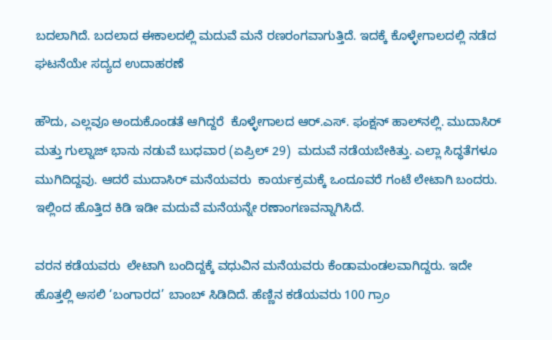ಬದಲಾಗಿದೆ. ಬದಲಾದ ಈ‌ಕಾಲದಲ್ಲಿ ಮದುವೆ ಮನೆ ರಣರಂಗವಾಗುತ್ತಿದೆ. ಇದಕ್ಕೆ ಕೊಳ್ಳೇಗಾಲದಲ್ಲಿ ನಡೆದ ಘಟನೆಯೇ ಸದ್ಯದ ಉದಾಹರಣೆ

ಹೌದು, ಎಲ್ಲವೂ ಅಂದುಕೊಂಡತೆ ಆಗಿದ್ದರೆ  ಕೊಳ್ಳೇಗಾಲದ ಆರ್.ಎಸ್. ಫಂಕ್ಷನ್ ಹಾಲ್‌ನಲ್ಲಿ. ಮುದಾಸಿರ್ ಮತ್ತು ಗುಲ್ನಾಜ್ ಭಾನು ನಡುವೆ ಬುಧವಾರ (ಏಪ್ರಿಲ್ 29)  ಮದುವೆ ನಡೆಯಬೇಕಿತ್ತು. ಎಲ್ಲಾ ಸಿದ್ಧತೆಗಳೂ ಮುಗಿದಿದ್ದವು. ಆದರೆ ಮುದಾಸಿರ್ ಮನೆಯವರು  ಕಾರ್ಯಕ್ರಮಕ್ಕೆ ಒಂದೂವರೆ ಗಂಟೆ ಲೇಟಾಗಿ ಬಂದರು. ಇಲ್ಲಿಂದ ಹೊತ್ತಿದ ಕಿಡಿ ಇಡೀ ಮದುವೆ ಮನೆಯನ್ನೇ ರಣಾಂಗಣವನ್ನಾಗಿಸಿದೆ.

ವರನ ಕಡೆಯವರು  ಲೇಟಾಗಿ ಬಂದಿದ್ದಕ್ಕೆ ವಧುವಿನ ಮನೆಯವರು ಕೆಂಡಾಮಂಡಲವಾಗಿದ್ದರು. ಇದೇ ಹೊತ್ತಲ್ಲಿ ಅಸಲಿ ‘ಬಂಗಾರದ’ ಬಾಂಬ್ ಸಿಡಿದಿದೆ. ಹೆಣ್ಣಿನ ಕಡೆಯವರು 100 ಗ್ರಾಂ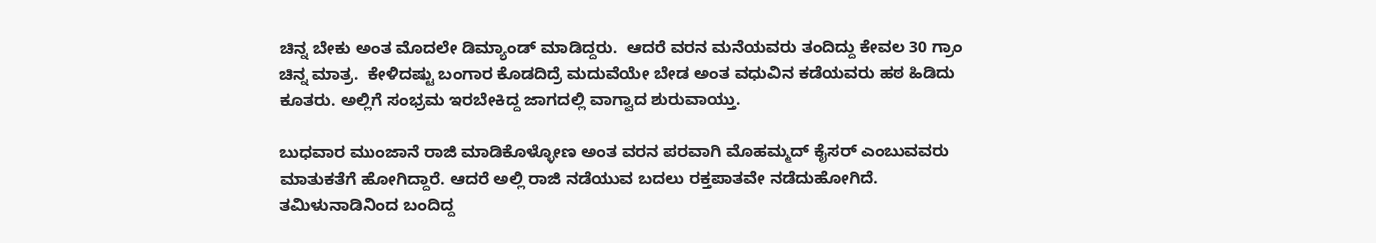ಚಿನ್ನ ಬೇಕು ಅಂತ ಮೊದಲೇ ಡಿಮ್ಯಾಂಡ್ ಮಾಡಿದ್ದರು.  ಆದರೆ ವರನ ಮನೆಯವರು ತಂದಿದ್ದು ಕೇವಲ 30 ಗ್ರಾಂ ಚಿನ್ನ ಮಾತ್ರ.  ಕೇಳಿದಷ್ಟು ಬಂಗಾರ ಕೊಡದಿದ್ರೆ ಮದುವೆಯೇ ಬೇಡ ಅಂತ ವಧುವಿನ ಕಡೆಯವರು ಹಠ ಹಿಡಿದು ಕೂತರು. ಅಲ್ಲಿಗೆ ಸಂಭ್ರಮ ಇರಬೇಕಿದ್ದ ಜಾಗದಲ್ಲಿ ವಾಗ್ವಾದ ಶುರುವಾಯ್ತು.

ಬುಧವಾರ ಮುಂಜಾನೆ ರಾಜಿ ಮಾಡಿಕೊಳ್ಳೋಣ ಅಂತ ವರನ ಪರವಾಗಿ ಮೊಹಮ್ಮದ್ ಕೈಸರ್ ಎಂಬುವವರು ಮಾತುಕತೆಗೆ ಹೋಗಿದ್ದಾರೆ. ಆದರೆ ಅಲ್ಲಿ ರಾಜಿ ನಡೆಯುವ ಬದಲು ರಕ್ತಪಾತವೇ ನಡೆದುಹೋಗಿದೆ. ತಮಿಳುನಾಡಿನಿಂದ ಬಂದಿದ್ದ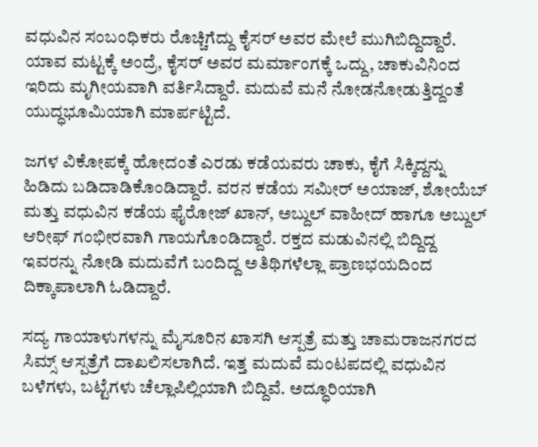ವಧುವಿನ ಸಂಬಂಧಿಕರು ರೊಚ್ಚಿಗೆದ್ದು ಕೈಸರ್ ಅವರ ಮೇಲೆ ಮುಗಿಬಿದ್ದಿದ್ದಾರೆ. ಯಾವ ಮಟ್ಟಕ್ಕೆ ಅಂದ್ರೆ, ಕೈಸರ್ ಅವರ ಮರ್ಮಾಂಗಕ್ಕೆ ಒದ್ದು, ಚಾಕುವಿನಿಂದ ಇರಿದು ಮೃಗೀಯವಾಗಿ ವರ್ತಿಸಿದ್ದಾರೆ. ಮದುವೆ ಮನೆ ನೋಡನೋಡುತ್ತಿದ್ದಂತೆ ಯುದ್ಧಭೂಮಿಯಾಗಿ ಮಾರ್ಪಟ್ಟಿದೆ.

ಜಗಳ ವಿಕೋಪಕ್ಕೆ ಹೋದಂತೆ ಎರಡು ಕಡೆಯವರು ಚಾಕು, ಕೈಗೆ ಸಿಕ್ಕಿದ್ದನ್ನು ಹಿಡಿದು ಬಡಿದಾಡಿಕೊಂಡಿದ್ದಾರೆ. ವರನ ಕಡೆಯ ಸಮೀರ್ ಅಯಾಜ್, ಶೋಯೆಬ್ ಮತ್ತು ವಧುವಿನ ಕಡೆಯ ಫೈರೋಜ್ ಖಾನ್, ಅಬ್ದುಲ್ ವಾಹೀದ್ ಹಾಗೂ ಅಬ್ದುಲ್ ಆರೀಫ್ ಗಂಭೀರವಾಗಿ ಗಾಯಗೊಂಡಿದ್ದಾರೆ. ರಕ್ತದ ಮಡುವಿನಲ್ಲಿ ಬಿದ್ದಿದ್ದ ಇವರನ್ನು ನೋಡಿ ಮದುವೆಗೆ ಬಂದಿದ್ದ ಅತಿಥಿಗಳೆಲ್ಲಾ ಪ್ರಾಣಭಯದಿಂದ ದಿಕ್ಕಾಪಾಲಾಗಿ ಓಡಿದ್ದಾರೆ.

ಸದ್ಯ ಗಾಯಾಳುಗಳನ್ನು ಮೈಸೂರಿನ ಖಾಸಗಿ ಆಸ್ಪತ್ರೆ ಮತ್ತು ಚಾಮರಾಜನಗರದ ಸಿಮ್ಸ್ ಆಸ್ಪತ್ರೆಗೆ ದಾಖಲಿಸಲಾಗಿದೆ. ಇತ್ತ ಮದುವೆ ಮಂಟಪದಲ್ಲಿ ವಧುವಿನ ಬಳೆಗಳು, ಬಟ್ಟೆಗಳು ಚೆಲ್ಲಾಪಿಲ್ಲಿಯಾಗಿ ಬಿದ್ದಿವೆ. ಅದ್ಧೂರಿಯಾಗಿ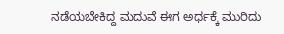ನಡೆಯಬೇಕಿದ್ದ ಮದುವೆ ಈಗ ಅರ್ಧಕ್ಕೆ ಮುರಿದು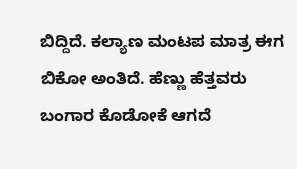ಬಿದ್ದಿದೆ. ಕಲ್ಯಾಣ ಮಂಟಪ ಮಾತ್ರ ಈಗ ಬಿಕೋ ಅಂತಿದೆ. ಹೆಣ್ಣು ಹೆತ್ತವರು ಬಂಗಾರ ಕೊಡೋಕೆ ಆಗದೆ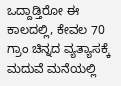ಒದ್ದಾಡ್ತಿರೋ ಈ ಕಾಲದಲ್ಲಿ, ಕೇವಲ 70 ಗ್ರಾಂ ಚಿನ್ನದ ವ್ಯತ್ಯಾಸಕ್ಕೆ ಮದುವೆ ಮನೆಯಲ್ಲಿ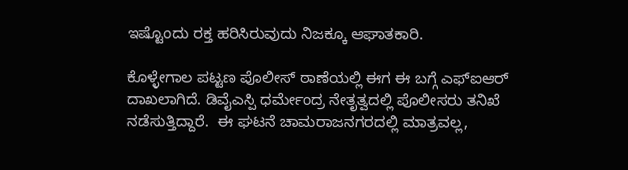ಇಷ್ಟೊಂದು ರಕ್ತ ಹರಿಸಿರುವುದು ನಿಜಕ್ಕೂ ಆಘಾತಕಾರಿ.

ಕೊಳ್ಳೇಗಾಲ ಪಟ್ಟಣ ಪೊಲೀಸ್ ಠಾಣೆಯಲ್ಲಿ ಈಗ ಈ ಬಗ್ಗೆ ಎಫ್‌ಐಆರ್ ದಾಖಲಾಗಿದೆ. ಡಿವೈಎಸ್ಪಿ ಧರ್ಮೇಂದ್ರ ನೇತೃತ್ವದಲ್ಲಿ ಪೊಲೀಸರು ತನಿಖೆ ನಡೆಸುತ್ತಿದ್ದಾರೆ.  ಈ ಘಟನೆ ಚಾಮರಾಜನಗರದಲ್ಲಿ ಮಾತ್ರವಲ್ಲ,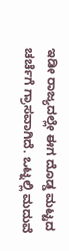ಇಡೀ ರಾಜ್ಯದಲ್ಲೇ ಈಗ ದೊಡ್ಡ ಮಟ್ಟದ ಚರ್ಚೆಗೆ ಗ್ರಾಸವಾಗಿದೆ. ಒಟ್ನಲ್ಲಿ ಮದುವೆ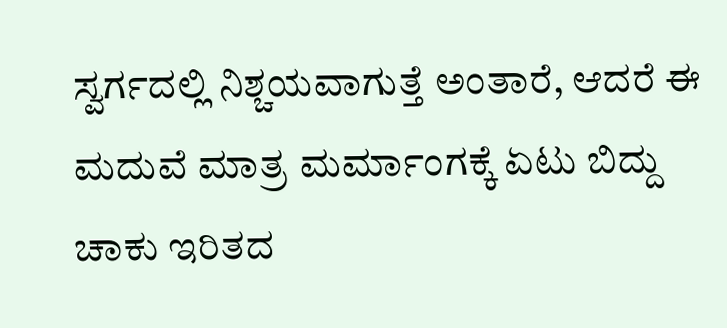ಸ್ವರ್ಗದಲ್ಲಿ ನಿಶ್ಚಯವಾಗುತ್ತೆ ಅಂತಾರೆ, ಆದರೆ ಈ ಮದುವೆ ಮಾತ್ರ ಮರ್ಮಾಂಗಕ್ಕೆ ಏಟು ಬಿದ್ದು ಚಾಕು ಇರಿತದ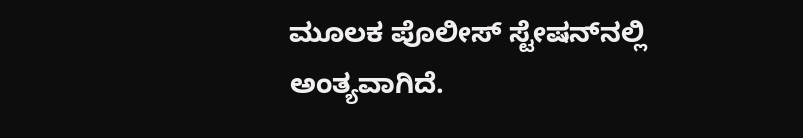ಮೂಲಕ ಪೊಲೀಸ್ ಸ್ಟೇಷನ್‌ನಲ್ಲಿ ಅಂತ್ಯವಾಗಿದೆ.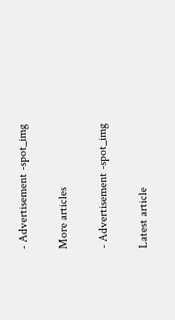- Advertisement -spot_img

More articles

- Advertisement -spot_img

Latest article